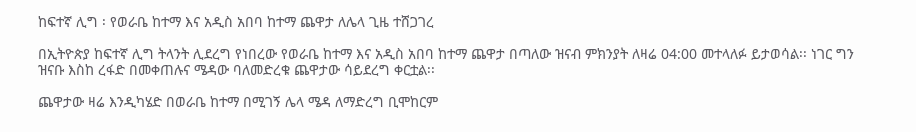ከፍተኛ ሊግ ፡ የወራቤ ከተማ እና አዲስ አበባ ከተማ ጨዋታ ለሌላ ጊዜ ተሸጋገረ

በኢትዮጵያ ከፍተኛ ሊግ ትላንት ሊደረግ የነበረው የወራቤ ከተማ እና አዲስ አበባ ከተማ ጨዋታ በጣለው ዝናብ ምክንያት ለዛሬ 04:00 መተላለፉ ይታወሳል፡፡ ነገር ግን ዝናቡ እስከ ረፋድ በመቀጠሉና ሜዳው ባለመድረቁ ጨዋታው ሳይደረግ ቀርቷል፡፡

ጨዋታው ዛሬ እንዲካሄድ በወራቤ ከተማ በሚገኝ ሌላ ሜዳ ለማድረግ ቢሞከርም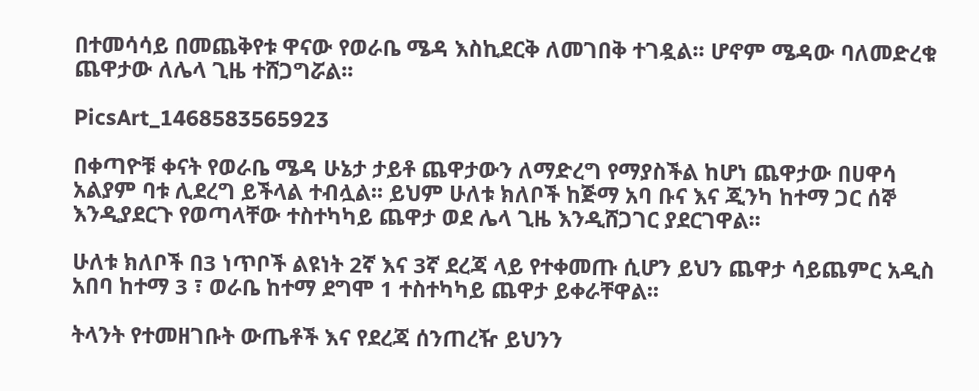በተመሳሳይ በመጨቅየቱ ዋናው የወራቤ ሜዳ እስኪደርቅ ለመገበቅ ተገዷል፡፡ ሆኖም ሜዳው ባለመድረቁ ጨዋታው ለሌላ ጊዜ ተሸጋግሯል፡፡

PicsArt_1468583565923

በቀጣዮቹ ቀናት የወራቤ ሜዳ ሁኔታ ታይቶ ጨዋታውን ለማድረግ የማያስችል ከሆነ ጨዋታው በሀዋሳ አልያም ባቱ ሊደረግ ይችላል ተብሏል፡፡ ይህም ሁለቱ ክለቦች ከጅማ አባ ቡና እና ጂንካ ከተማ ጋር ሰኞ እንዲያደርጉ የወጣላቸው ተስተካካይ ጨዋታ ወደ ሌላ ጊዜ እንዲሸጋገር ያደርገዋል፡፡

ሁለቱ ክለቦች በ3 ነጥቦች ልዩነት 2ኛ እና 3ኛ ደረጃ ላይ የተቀመጡ ሲሆን ይህን ጨዋታ ሳይጨምር አዲስ አበባ ከተማ 3 ፣ ወራቤ ከተማ ደግሞ 1 ተስተካካይ ጨዋታ ይቀራቸዋል፡፡

ትላንት የተመዘገቡት ውጤቶች እና የደረጃ ሰንጠረዥ ይህንን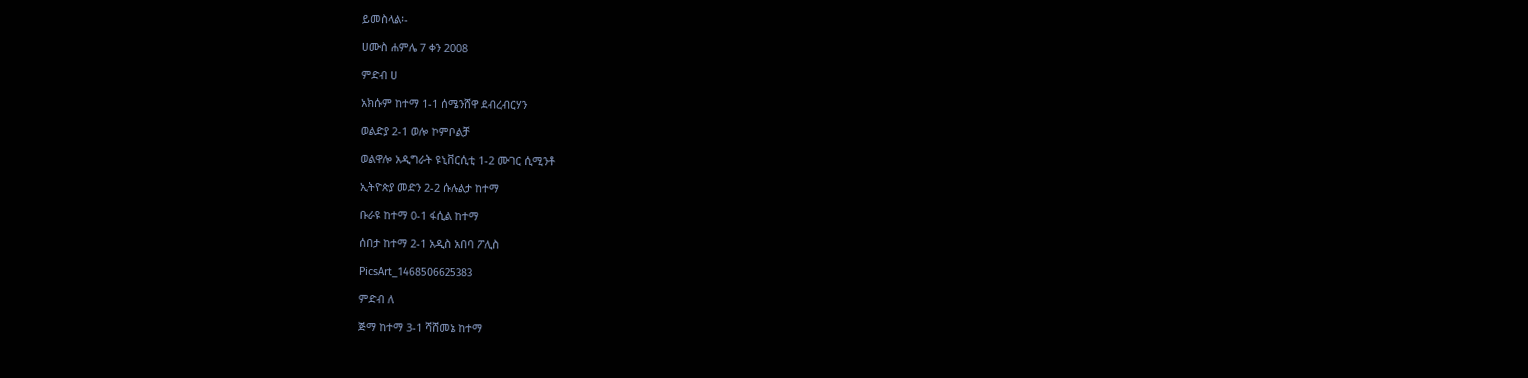ይመስላል፡-

ሀሙስ ሐምሌ 7 ቀን 2008

ምድብ ሀ

አክሱም ከተማ 1-1 ሰሜንሸዋ ደብረብርሃን

ወልድያ 2-1 ወሎ ኮምቦልቻ

ወልዋሎ አዲግራት ዩኒቨርሲቲ 1-2 ሙገር ሲሚንቶ

ኢትዮጵያ መድን 2-2 ሱሉልታ ከተማ

ቡራዩ ከተማ 0-1 ፋሲል ከተማ

ሰበታ ከተማ 2-1 አዲስ አበባ ፖሊስ

PicsArt_1468506625383

ምድብ ለ

ጅማ ከተማ 3-1 ሻሸመኔ ከተማ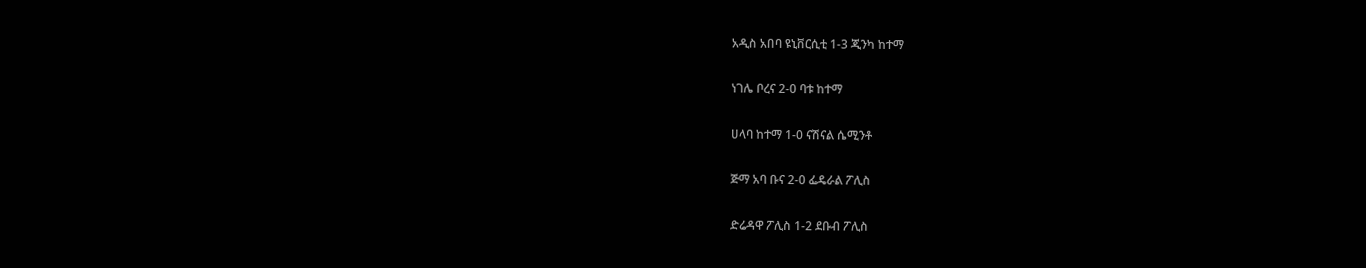አዲስ አበባ ዩኒቨርሲቲ 1-3 ጂንካ ከተማ

ነገሌ ቦረና 2-0 ባቱ ከተማ

ሀላባ ከተማ 1-0 ናሽናል ሴሚንቶ

ጅማ አባ ቡና 2-0 ፌዴራል ፖሊስ

ድሬዳዋ ፖሊስ 1-2 ደቡብ ፖሊስ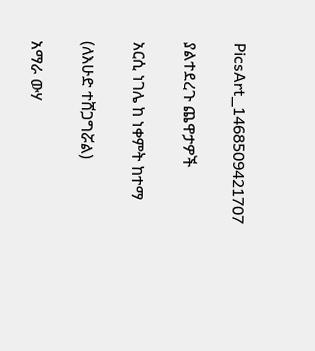PicsArt_1468509421707

ያልተደረጉ ጨዋታዎች

አርሲ ነገሌ ከ ነቀምት ከተማ

(ለእሁድ ተሸጋግሯል)

አማራ ውሃ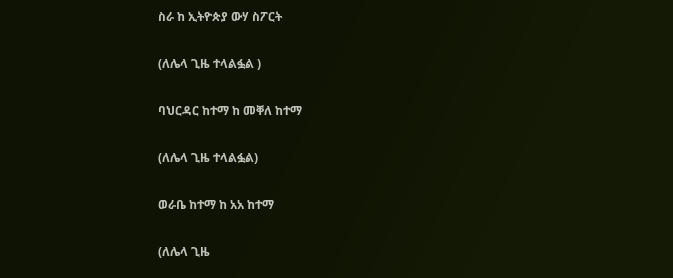ስራ ከ ኢትዮጵያ ውሃ ስፖርት

(ለሌላ ጊዜ ተላልፏል )

ባህርዳር ከተማ ከ መቐለ ከተማ

(ለሌላ ጊዜ ተላልፏል)

ወራቤ ከተማ ከ አአ ከተማ

(ለሌላ ጊዜ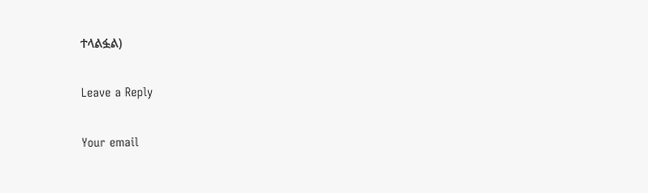ተላልፏል)

Leave a Reply

Your email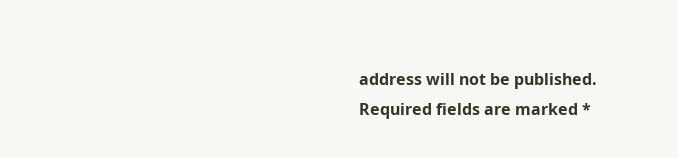address will not be published. Required fields are marked *